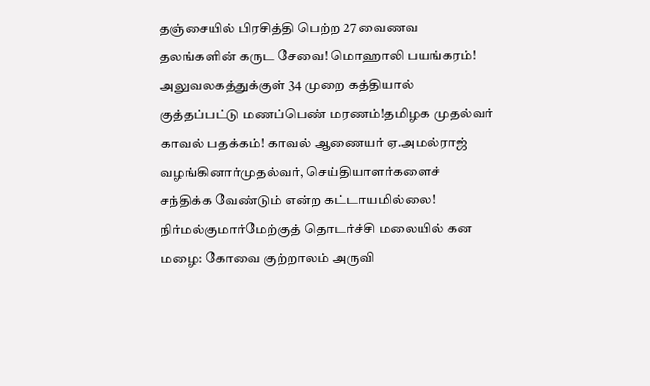தஞ்சையில் பிரசித்தி பெற்ற 27 வைணவ தலங்களின் கருட சேவை! மொஹாலி பயங்கரம்! அலுவலகத்துக்குள் 34 முறை கத்தியால் குத்தப்பட்டு மணப்பெண் மரணம்!தமிழக முதல்வர் காவல் பதக்கம்! காவல் ஆணையர் ஏ.அமல்ராஜ் வழங்கினார்முதல்வர், செய்தியாளர்களைச் சந்திக்க வேண்டும் என்ற கட்டாயமில்லை! நிர்மல்குமார்மேற்குத் தொடர்ச்சி மலையில் கன மழை: கோவை குற்றாலம் அருவி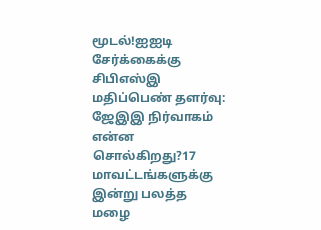மூடல்!ஐஐடி சேர்க்கைக்கு சிபிஎஸ்இ மதிப்பெண் தளர்வு: ஜேஇஇ நிர்வாகம் என்ன சொல்கிறது?17 மாவட்டங்களுக்கு இன்று பலத்த மழை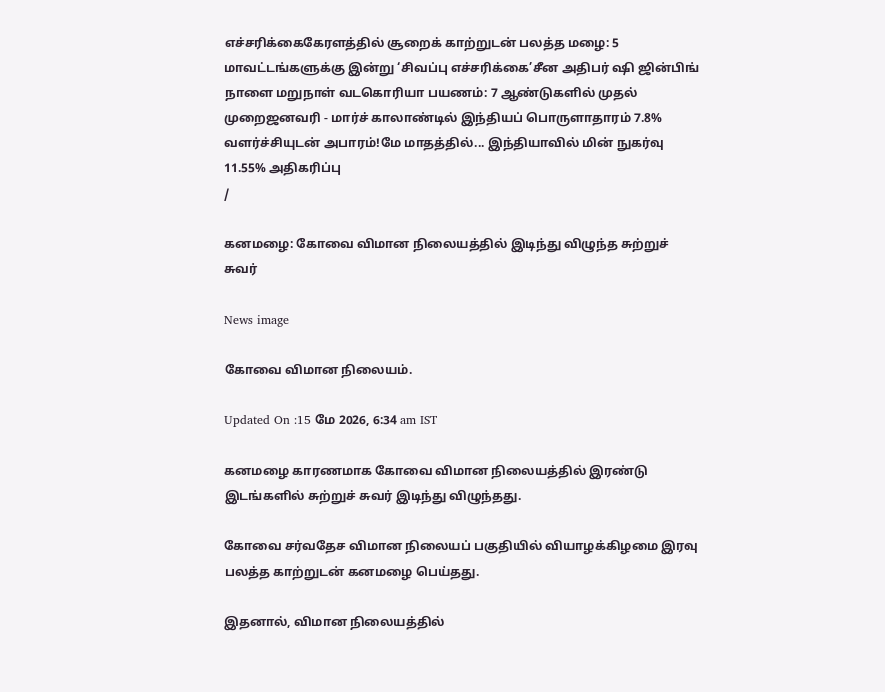எச்சரிக்கைகேரளத்தில் சூறைக் காற்றுடன் பலத்த மழை: 5 மாவட்டங்களுக்கு இன்று ‘சிவப்பு எச்சரிக்கை’சீன அதிபர் ஷி ஜின்பிங் நாளை மறுநாள் வடகொரியா பயணம்: 7 ஆண்டுகளில் முதல் முறைஜனவரி - மார்ச் காலாண்டில் இந்தியப் பொருளாதாரம் 7.8% வளர்ச்சியுடன் அபாரம்!மே மாதத்தில்... இந்தியாவில் மின் நுகர்வு 11.55% அதிகரிப்பு
/

கனமழை: கோவை விமான நிலையத்தில் இடிந்து விழுந்த சுற்றுச் சுவர்

News image

கோவை விமான நிலையம்.

Updated On :15 மே 2026, 6:34 am IST

கனமழை காரணமாக கோவை விமான நிலையத்தில் இரண்டு இடங்களில் சுற்றுச் சுவர் இடிந்து விழுந்தது.

கோவை சர்வதேச விமான நிலையப் பகுதியில் வியாழக்கிழமை இரவு பலத்த காற்றுடன் கனமழை பெய்தது.

இதனால், விமான நிலையத்தில்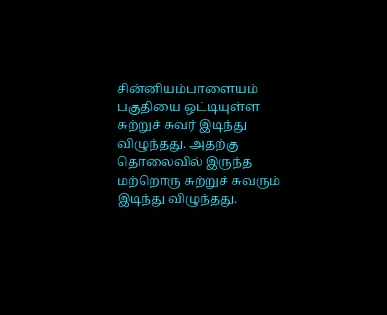சின்னியம்பாளையம் பகுதியை ஒட்டியுள்ள சுற்றுச் சுவர் இடிந்து விழுந்தது. அதற்கு தொலைவில் இருந்த மற்றொரு சுற்றுச் சுவரும் இடிந்து விழுந்தது.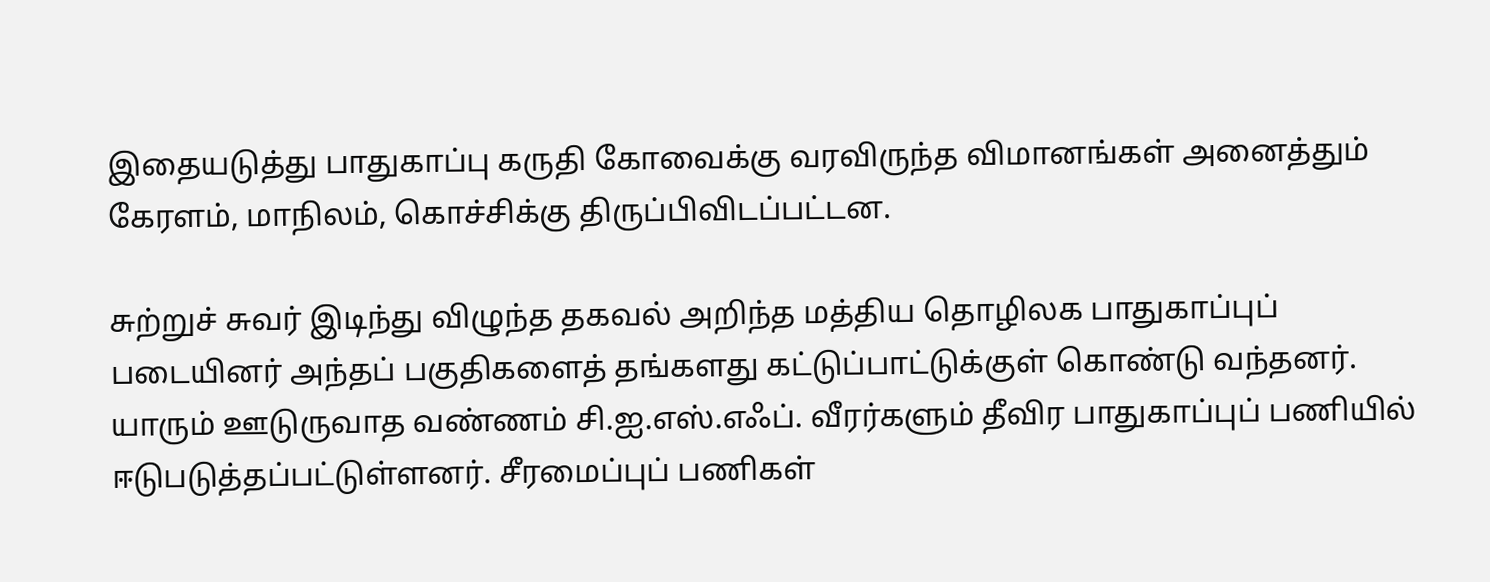இதையடுத்து பாதுகாப்பு கருதி கோவைக்கு வரவிருந்த விமானங்கள் அனைத்தும் கேரளம், மாநிலம், கொச்சிக்கு திருப்பிவிடப்பட்டன.

சுற்றுச் சுவர் இடிந்து விழுந்த தகவல் அறிந்த மத்திய தொழிலக பாதுகாப்புப் படையினர் அந்தப் பகுதிகளைத் தங்களது கட்டுப்பாட்டுக்குள் கொண்டு வந்தனர். யாரும் ஊடுருவாத வண்ணம் சி.ஐ.எஸ்.எஃப். வீரர்களும் தீவிர பாதுகாப்புப் பணியில் ஈடுபடுத்தப்பட்டுள்ளனர். சீரமைப்புப் பணிகள்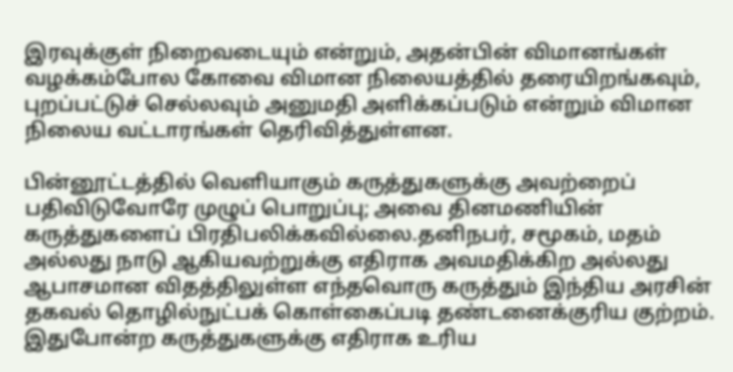இரவுக்குள் நிறைவடையும் என்றும், அதன்பின் விமானங்கள் வழக்கம்போல கோவை விமான நிலையத்தில் தரையிறங்கவும், புறப்பட்டுச் செல்லவும் அனுமதி அளிக்கப்படும் என்றும் விமான நிலைய வட்டாரங்கள் தெரிவித்துள்ளன.

பின்னூட்டத்தில் வெளியாகும் கருத்துகளுக்கு அவற்றைப் பதிவிடுவோரே முழுப் பொறுப்பு; அவை தினமணியின் கருத்துகளைப் பிரதிபலிக்கவில்லை.தனிநபர், சமூகம், மதம் அல்லது நாடு ஆகியவற்றுக்கு எதிராக அவமதிக்கிற அல்லது ஆபாசமான விதத்திலுள்ள எந்தவொரு கருத்தும் இந்திய அரசின் தகவல் தொழில்நுட்பக் கொள்கைப்படி தண்டனைக்குரிய குற்றம். இதுபோன்ற கருத்துகளுக்கு எதிராக உரிய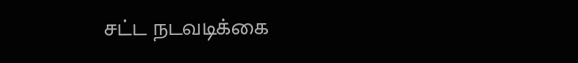சட்ட நடவடிக்கை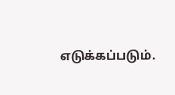எடுக்கப்படும்.